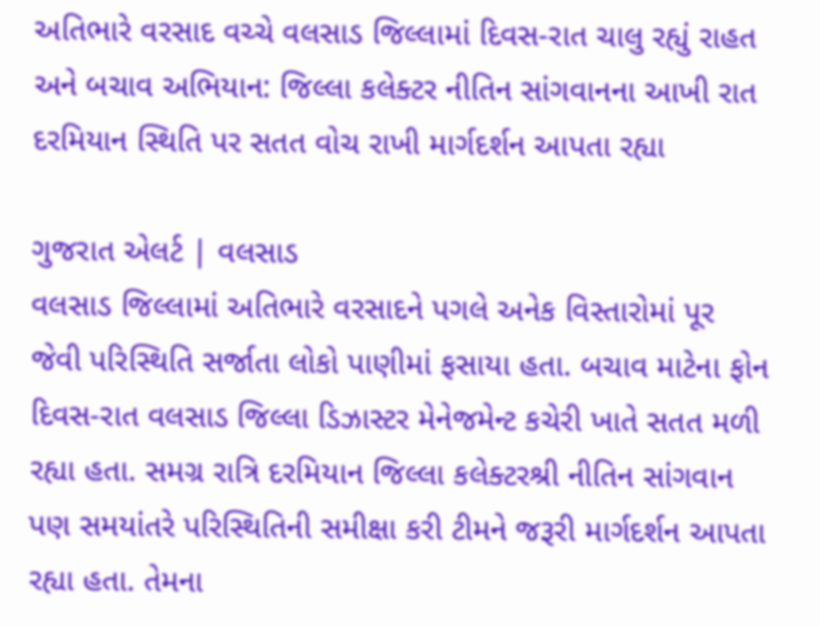અતિભારે વરસાદ વચ્ચે વલસાડ જિલ્લામાં દિવસ-રાત ચાલુ રહ્યું રાહત અને બચાવ અભિયાન: જિલ્લા કલેક્ટર નીતિન સાંગવાનના આખી રાત દરમિયાન સ્થિતિ પર સતત વોચ રાખી માર્ગદર્શન આપતા રહ્યા

ગુજરાત એલર્ટ | વલસાડ
વલસાડ જિલ્લામાં અતિભારે વરસાદને પગલે અનેક વિસ્તારોમાં પૂર જેવી પરિસ્થિતિ સર્જાતા લોકો પાણીમાં ફસાયા હતા. બચાવ માટેના ફોન દિવસ-રાત વલસાડ જિલ્લા ડિઝાસ્ટર મેનેજમેન્ટ કચેરી ખાતે સતત મળી રહ્યા હતા. સમગ્ર રાત્રિ દરમિયાન જિલ્લા કલેક્ટરશ્રી નીતિન સાંગવાન પણ સમયાંતરે પરિસ્થિતિની સમીક્ષા કરી ટીમને જરૂરી માર્ગદર્શન આપતા રહ્યા હતા. તેમના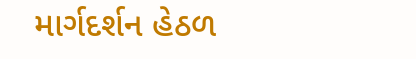માર્ગદર્શન હેઠળ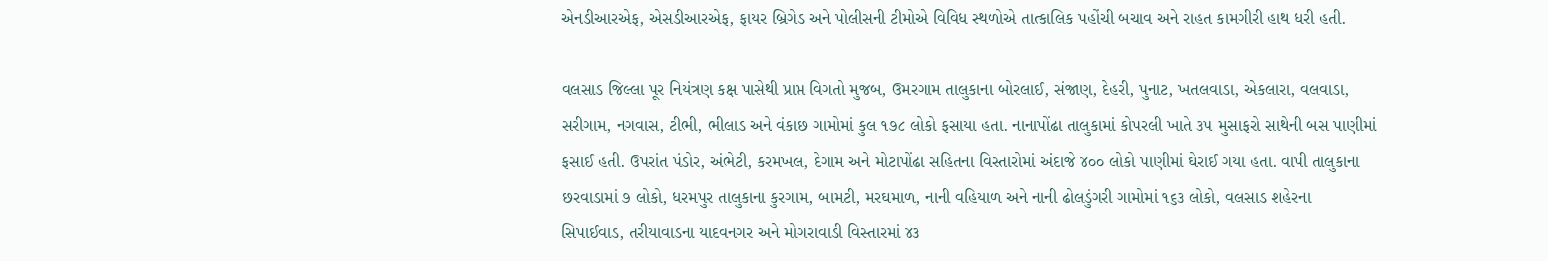એનડીઆરએફ, એસડીઆરએફ, ફાયર બ્રિગેડ અને પોલીસની ટીમોએ વિવિધ સ્થળોએ તાત્કાલિક પહોંચી બચાવ અને રાહત કામગીરી હાથ ધરી હતી.

વલસાડ જિલ્લા પૂર નિયંત્રણ કક્ષ પાસેથી પ્રાપ્ત વિગતો મુજબ, ઉમરગામ તાલુકાના બોરલાઈ, સંજાણ, દેહરી, પુનાટ, ખતલવાડા, એકલારા, વલવાડા, સરીગામ, નગવાસ, ટીભી, ભીલાડ અને વંકાછ ગામોમાં કુલ ૧૭૮ લોકો ફસાયા હતા. નાનાપોંઢા તાલુકામાં કોપરલી ખાતે ૩૫ મુસાફરો સાથેની બસ પાણીમાં ફસાઈ હતી. ઉપરાંત પંડોર, અંભેટી, કરમખલ, દેગામ અને મોટાપોંઢા સહિતના વિસ્તારોમાં અંદાજે ૪૦૦ લોકો પાણીમાં ઘેરાઈ ગયા હતા. વાપી તાલુકાના છરવાડામાં ૭ લોકો, ધરમપુર તાલુકાના કુરગામ, બામટી, મરઘમાળ, નાની વહિયાળ અને નાની ઢોલડુંગરી ગામોમાં ૧૬૩ લોકો, વલસાડ શહેરના સિપાઈવાડ, તરીયાવાડના યાદવનગર અને મોગરાવાડી વિસ્તારમાં ૪૩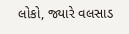લોકો, જ્યારે વલસાડ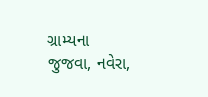ગ્રામ્યના જુજવા, નવેરા,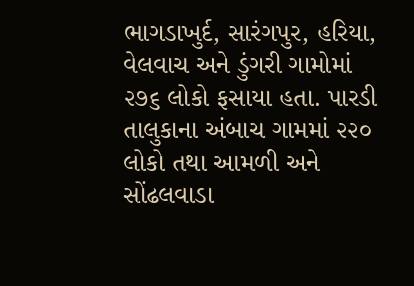ભાગડાખુર્દ, સારંગપુર, હરિયા, વેલવાચ અને ડુંગરી ગામોમાં ૨૭૬ લોકો ફસાયા હતા. પારડી તાલુકાના અંબાચ ગામમાં ૨૨૦ લોકો તથા આમળી અને સોંઢલવાડા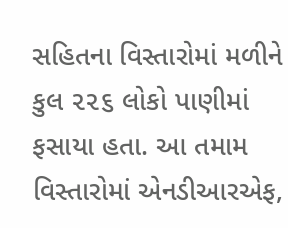સહિતના વિસ્તારોમાં મળીને કુલ ૨૨૬ લોકો પાણીમાં ફસાયા હતા. આ તમામ વિસ્તારોમાં એનડીઆરએફ,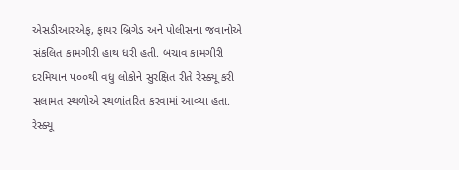એસડીઆરએફ, ફાયર બ્રિગેડ અને પોલીસના જવાનોએ સંકલિત કામગીરી હાથ ધરી હતી. બચાવ કામગીરી દરમિયાન ૫૦૦થી વધુ લોકોને સુરક્ષિત રીતે રેસ્ક્યૂ કરી સલામત સ્થળોએ સ્થળાંતરિત કરવામાં આવ્યા હતા. રેસ્ક્યૂ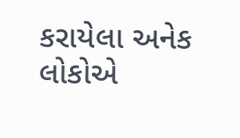કરાયેલા અનેક લોકોએ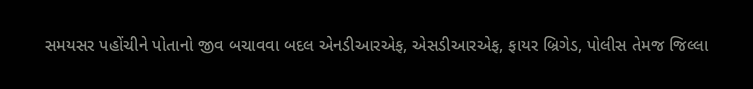સમયસર પહોંચીને પોતાનો જીવ બચાવવા બદલ એનડીઆરએફ, એસડીઆરએફ, ફાયર બ્રિગેડ, પોલીસ તેમજ જિલ્લા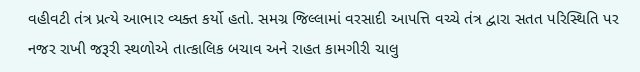વહીવટી તંત્ર પ્રત્યે આભાર વ્યક્ત કર્યો હતો. સમગ્ર જિલ્લામાં વરસાદી આપત્તિ વચ્ચે તંત્ર દ્વારા સતત પરિસ્થિતિ પર નજર રાખી જરૂરી સ્થળોએ તાત્કાલિક બચાવ અને રાહત કામગીરી ચાલુ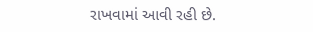રાખવામાં આવી રહી છે.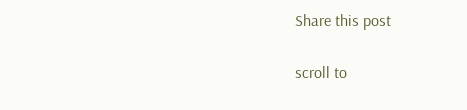Share this post

scroll to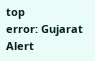top
error: Gujarat Alert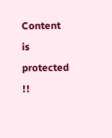Content is protected !!